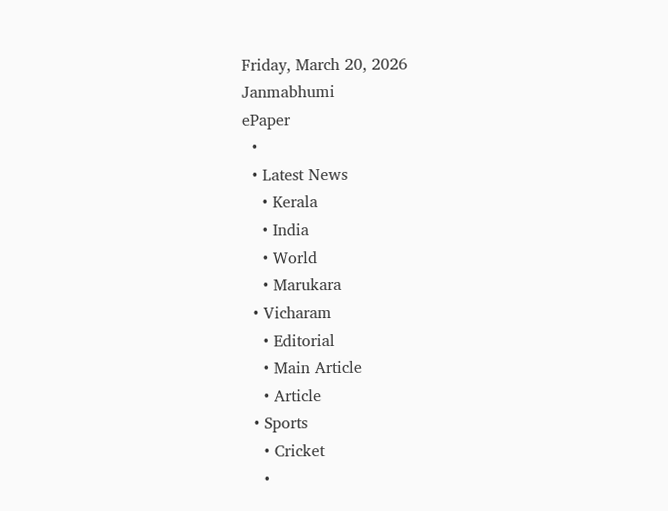Friday, March 20, 2026
Janmabhumi
ePaper
  •
  • Latest News
    • Kerala
    • India
    • World
    • Marukara
  • Vicharam
    • Editorial
    • Main Article
    • Article
  • Sports
    • Cricket
    •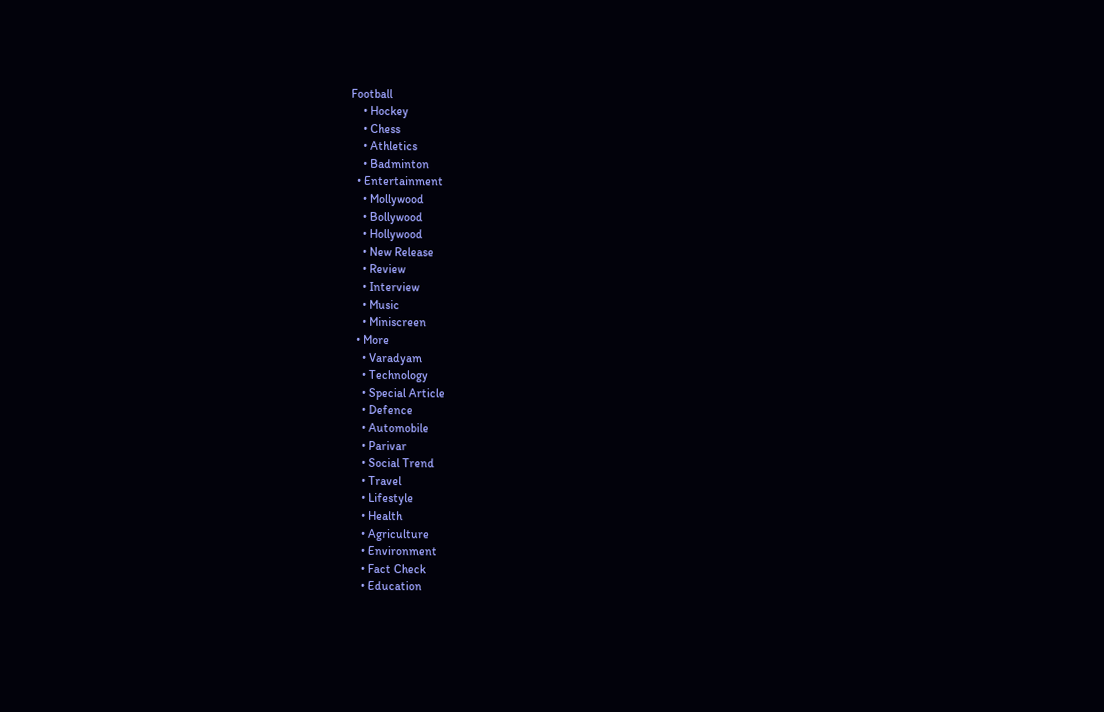Football
    • Hockey
    • Chess
    • Athletics
    • Badminton
  • Entertainment
    • Mollywood
    • Bollywood
    • Hollywood
    • New Release
    • Review
    • Interview
    • Music
    • Miniscreen
  • More
    • Varadyam
    • Technology
    • Special Article
    • Defence
    • Automobile
    • Parivar
    • Social Trend
    • Travel
    • Lifestyle
    • Health
    • Agriculture
    • Environment
    • Fact Check
    • Education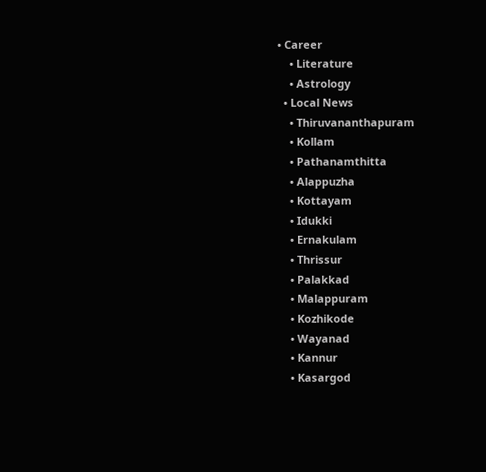• Career
    • Literature
    • Astrology
  • Local News
    • Thiruvananthapuram
    • Kollam
    • Pathanamthitta
    • Alappuzha
    • Kottayam
    • Idukki
    • Ernakulam
    • Thrissur
    • Palakkad
    • Malappuram
    • Kozhikode
    • Wayanad
    • Kannur
    • Kasargod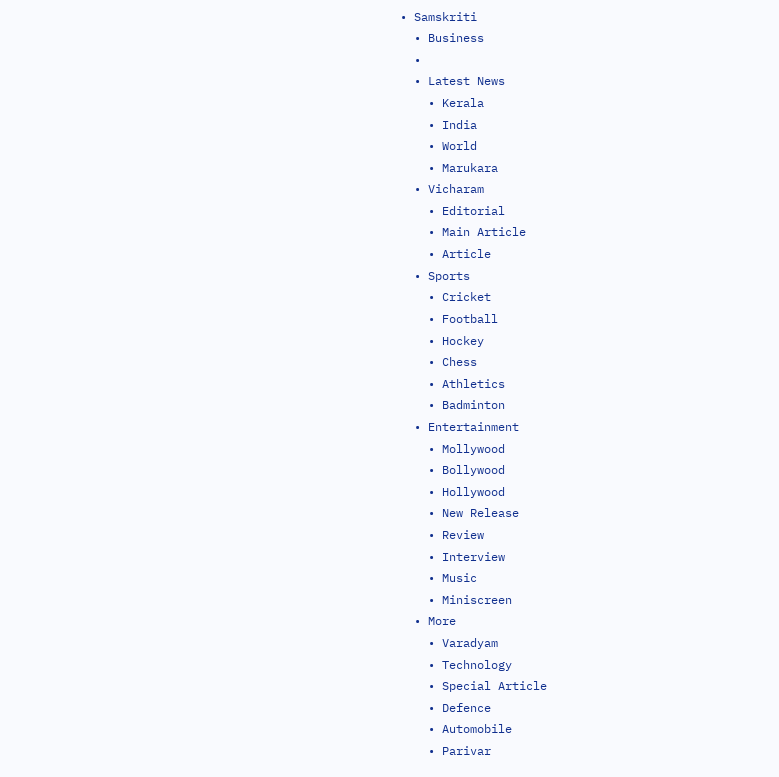• Samskriti
  • Business
  •
  • Latest News
    • Kerala
    • India
    • World
    • Marukara
  • Vicharam
    • Editorial
    • Main Article
    • Article
  • Sports
    • Cricket
    • Football
    • Hockey
    • Chess
    • Athletics
    • Badminton
  • Entertainment
    • Mollywood
    • Bollywood
    • Hollywood
    • New Release
    • Review
    • Interview
    • Music
    • Miniscreen
  • More
    • Varadyam
    • Technology
    • Special Article
    • Defence
    • Automobile
    • Parivar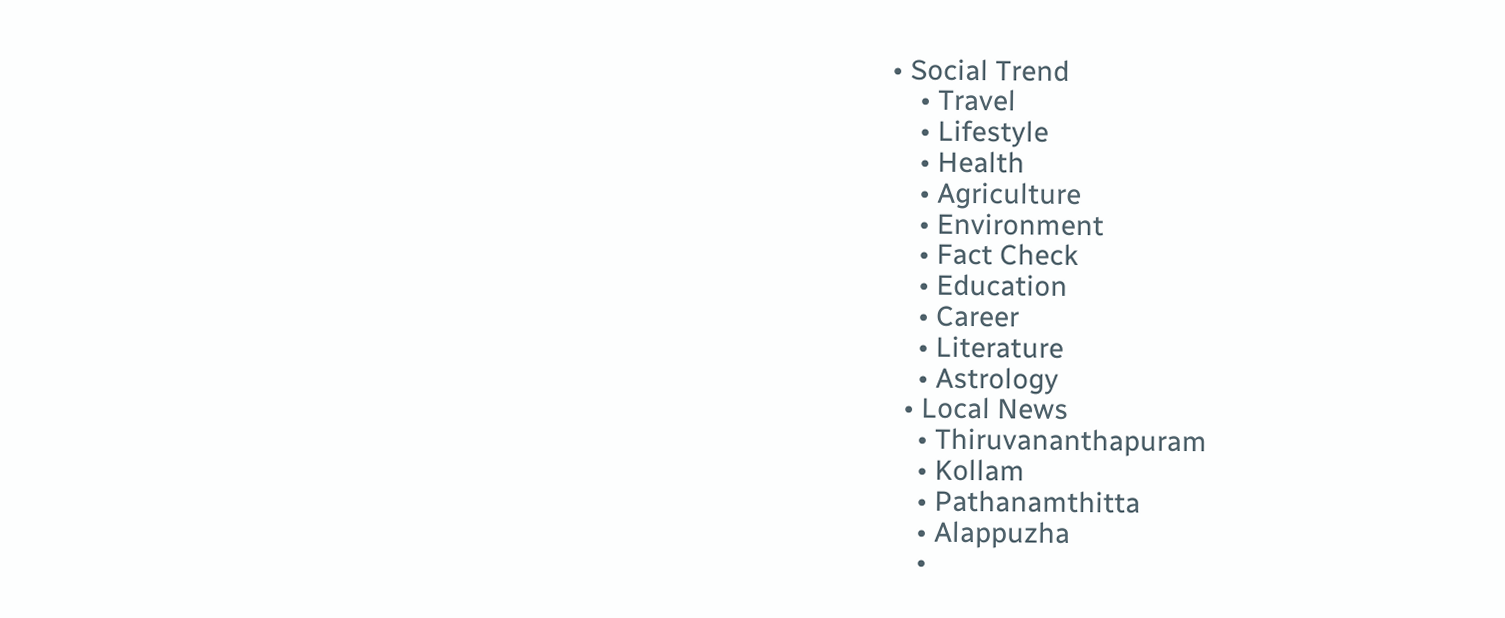• Social Trend
    • Travel
    • Lifestyle
    • Health
    • Agriculture
    • Environment
    • Fact Check
    • Education
    • Career
    • Literature
    • Astrology
  • Local News
    • Thiruvananthapuram
    • Kollam
    • Pathanamthitta
    • Alappuzha
    •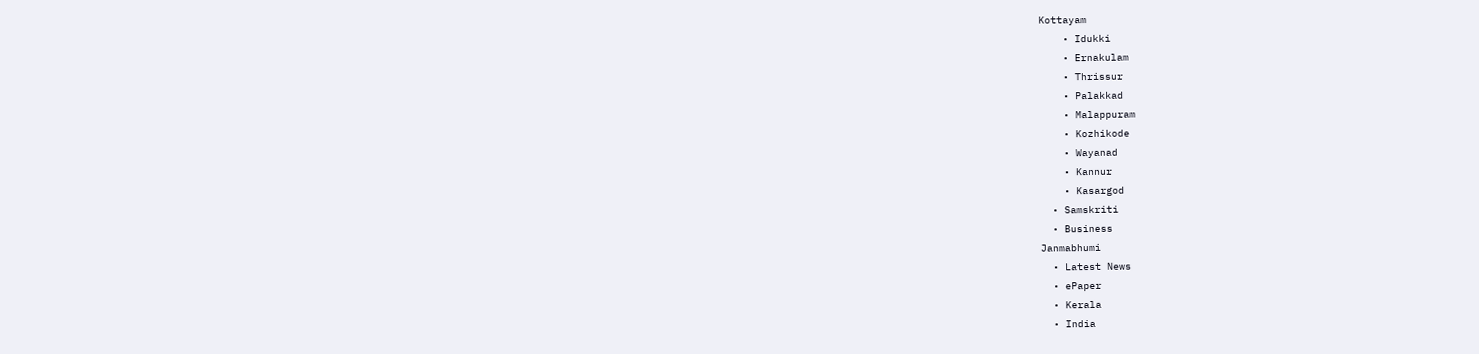Kottayam
    • Idukki
    • Ernakulam
    • Thrissur
    • Palakkad
    • Malappuram
    • Kozhikode
    • Wayanad
    • Kannur
    • Kasargod
  • Samskriti
  • Business
Janmabhumi
  • Latest News
  • ePaper
  • Kerala
  • India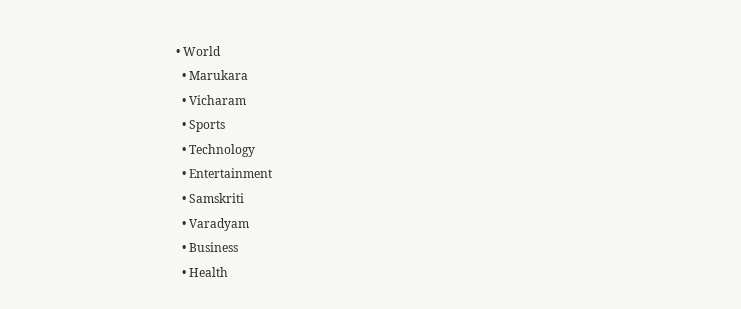• World
  • Marukara
  • Vicharam
  • Sports
  • Technology
  • Entertainment
  • Samskriti
  • Varadyam
  • Business
  • Health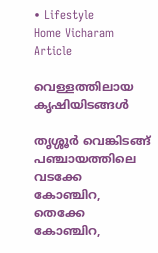• Lifestyle
Home Vicharam Article

വെള്ളത്തിലായ കൃഷിയിടങ്ങള്‍

തൃശ്ശൂര്‍ വെങ്കിടങ്ങ് പഞ്ചായത്തിലെ വടക്കേ കോഞ്ചിറ, തെക്കേ കോഞ്ചിറ,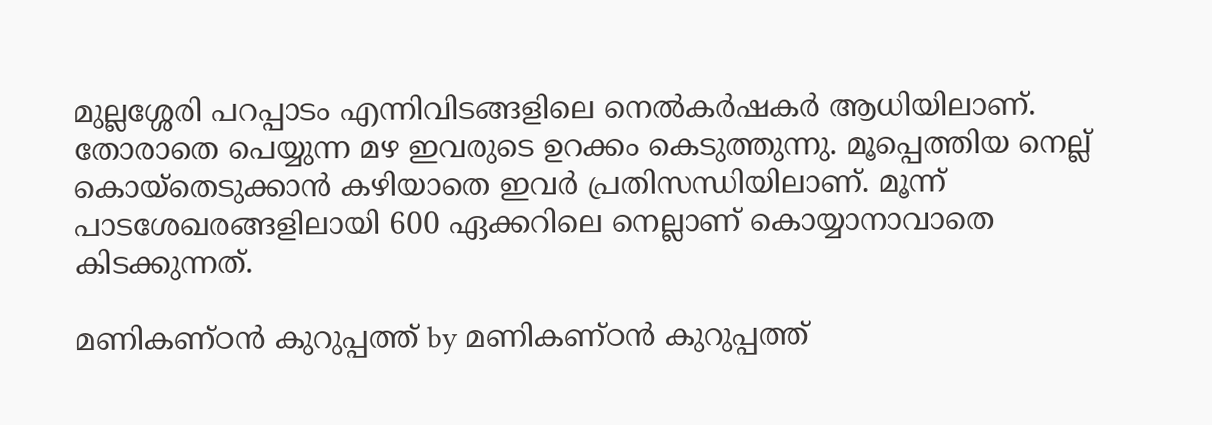മുല്ലശ്ശേരി പറപ്പാടം എന്നിവിടങ്ങളിലെ നെല്‍കര്‍ഷകര്‍ ആധിയിലാണ്. തോരാതെ പെയ്യുന്ന മഴ ഇവരുടെ ഉറക്കം കെടുത്തുന്നു. മൂപ്പെത്തിയ നെല്ല് കൊയ്‌തെടുക്കാന്‍ കഴിയാതെ ഇവര്‍ പ്രതിസന്ധിയിലാണ്. മൂന്ന് പാടശേഖരങ്ങളിലായി 600 ഏക്കറിലെ നെല്ലാണ് കൊയ്യാനാവാതെ കിടക്കുന്നത്.

മണികണ്ഠന്‍ കുറുപ്പത്ത് by മണികണ്ഠന്‍ കുറുപ്പത്ത്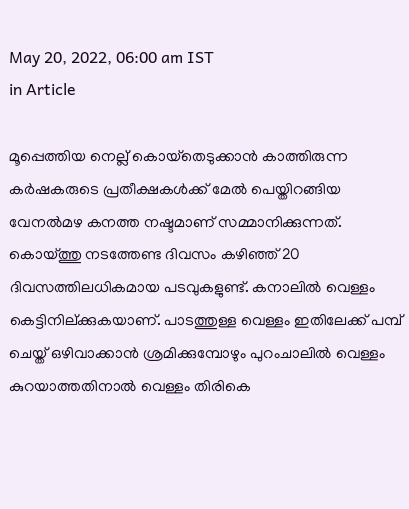May 20, 2022, 06:00 am IST
in Article

മൂപ്പെത്തിയ നെല്ല് കൊയ്‌തെടുക്കാന്‍ കാത്തിരുന്ന കര്‍ഷകരുടെ പ്രതീക്ഷകള്‍ക്ക് മേല്‍ പെയ്തിറങ്ങിയ വേനല്‍മഴ കനത്ത നഷ്ടമാണ് സമ്മാനിക്കുന്നത്. കൊയ്‌ത്തു നടത്തേണ്ട ദിവസം കഴിഞ്ഞ് 20 ദിവസത്തിലധികമായ പടവുകളുണ്ട്. കനാലില്‍ വെള്ളം കെട്ടിനില്ക്കുകയാണ്. പാടത്തുള്ള വെള്ളം ഇതിലേക്ക് പമ്പ് ചെയ്ത് ഒഴിവാക്കാന്‍ ശ്രമിക്കുമ്പോഴും പുറംചാലില്‍ വെള്ളം കുറയാത്തതിനാല്‍ വെള്ളം തിരികെ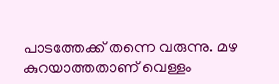പാടത്തേക്ക് തന്നെ വരുന്നു. മഴ കുറയാത്തതാണ് വെള്ളം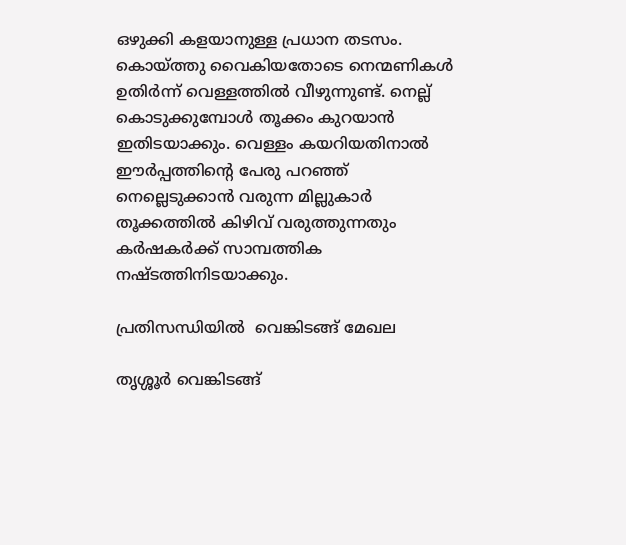ഒഴുക്കി കളയാനുള്ള പ്രധാന തടസം. കൊയ്‌ത്തു വൈകിയതോടെ നെന്മണികള്‍ ഉതിര്‍ന്ന് വെള്ളത്തില്‍ വീഴുന്നുണ്ട്. നെല്ല് കൊടുക്കുമ്പോള്‍ തൂക്കം കുറയാന്‍ ഇതിടയാക്കും. വെള്ളം കയറിയതിനാല്‍ ഈര്‍പ്പത്തിന്റെ പേരു പറഞ്ഞ് നെല്ലെടുക്കാന്‍ വരുന്ന മില്ലുകാര്‍ തൂക്കത്തില്‍ കിഴിവ് വരുത്തുന്നതും കര്‍ഷകര്‍ക്ക് സാമ്പത്തിക നഷ്ടത്തിനിടയാക്കും.

പ്രതിസന്ധിയില്‍  വെങ്കിടങ്ങ് മേഖല

തൃശ്ശൂര്‍ വെങ്കിടങ്ങ്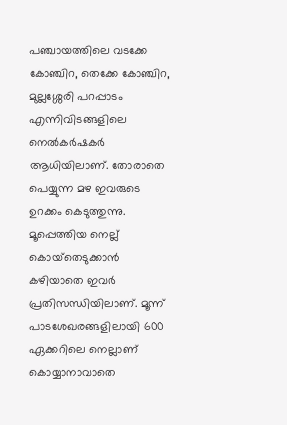പഞ്ചായത്തിലെ വടക്കേ കോഞ്ചിറ, തെക്കേ കോഞ്ചിറ, മുല്ലശ്ശേരി പറപ്പാടം എന്നിവിടങ്ങളിലെ നെല്‍കര്‍ഷകര്‍ ആധിയിലാണ്. തോരാതെ പെയ്യുന്ന മഴ ഇവരുടെ ഉറക്കം കെടുത്തുന്നു. മൂപ്പെത്തിയ നെല്ല് കൊയ്‌തെടുക്കാന്‍ കഴിയാതെ ഇവര്‍ പ്രതിസന്ധിയിലാണ്. മൂന്ന് പാടശേഖരങ്ങളിലായി 600 ഏക്കറിലെ നെല്ലാണ് കൊയ്യാനാവാതെ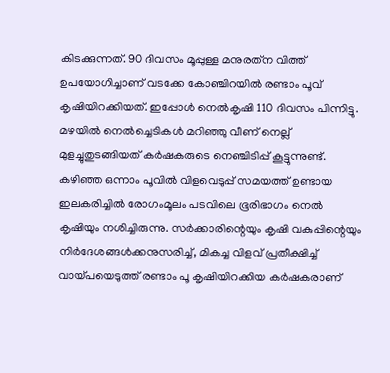കിടക്കുന്നത്. 90 ദിവസം മൂപ്പുള്ള മനുരത്‌ന വിത്ത് ഉപയോഗിച്ചാണ് വടക്കേ കോഞ്ചിറയില്‍ രണ്ടാം പൂവ് കൃഷിയിറക്കിയത്. ഇപ്പോള്‍ നെല്‍കൃഷി 110 ദിവസം പിന്നിട്ടു. മഴയില്‍ നെല്‍ച്ചെടികള്‍ മറിഞ്ഞു വീണ് നെല്ല് മുളച്ചുതുടങ്ങിയത് കര്‍ഷകരുടെ നെഞ്ചിടിപ്പ് കൂട്ടുന്നുണ്ട്. കഴിഞ്ഞ ഒന്നാം പൂവില്‍ വിളവെടുപ്പ് സമയത്ത് ഉണ്ടായ ഇലകരിച്ചില്‍ രോഗംമൂലം പടവിലെ ഭൂരിഭാഗം നെല്‍ കൃഷിയും നശിച്ചിരുന്നു. സര്‍ക്കാരിന്റെയും കൃഷി വകുപ്പിന്റെയും നിര്‍ദേശങ്ങള്‍ക്കനുസരിച്ച്, മികച്ച വിളവ് പ്രതീക്ഷിച്ച് വായ്‌പയെടുത്ത് രണ്ടാം പൂ കൃഷിയിറക്കിയ കര്‍ഷകരാണ്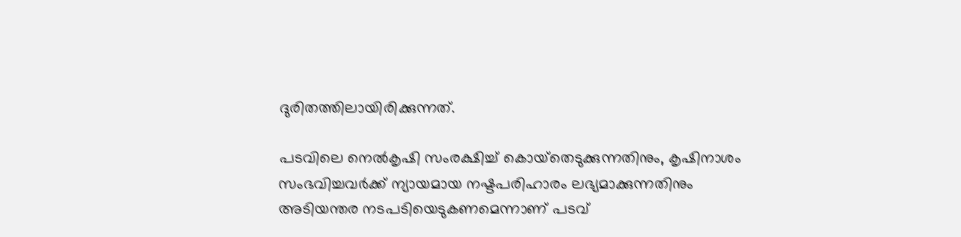ദുരിതത്തിലായിരിക്കുന്നത്.

പടവിലെ നെല്‍കൃഷി സംരക്ഷിച്ച് കൊയ്‌തെടുക്കുന്നതിനും, കൃഷിനാശം സംഭവിച്ചവര്‍ക്ക് ന്യായമായ നഷ്ടപരിഹാരം ലഭ്യമാക്കുന്നതിനും അടിയന്തര നടപടിയെടുകണമെന്നാണ് പടവ്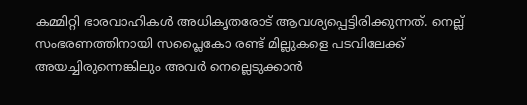കമ്മിറ്റി ഭാരവാഹികള്‍ അധികൃതരോട് ആവശ്യപ്പെട്ടിരിക്കുന്നത്. നെല്ല് സംഭരണത്തിനായി സപ്ലൈകോ രണ്ട് മില്ലുകളെ പടവിലേക്ക് അയച്ചിരുന്നെങ്കിലും അവര്‍ നെല്ലെടുക്കാന്‍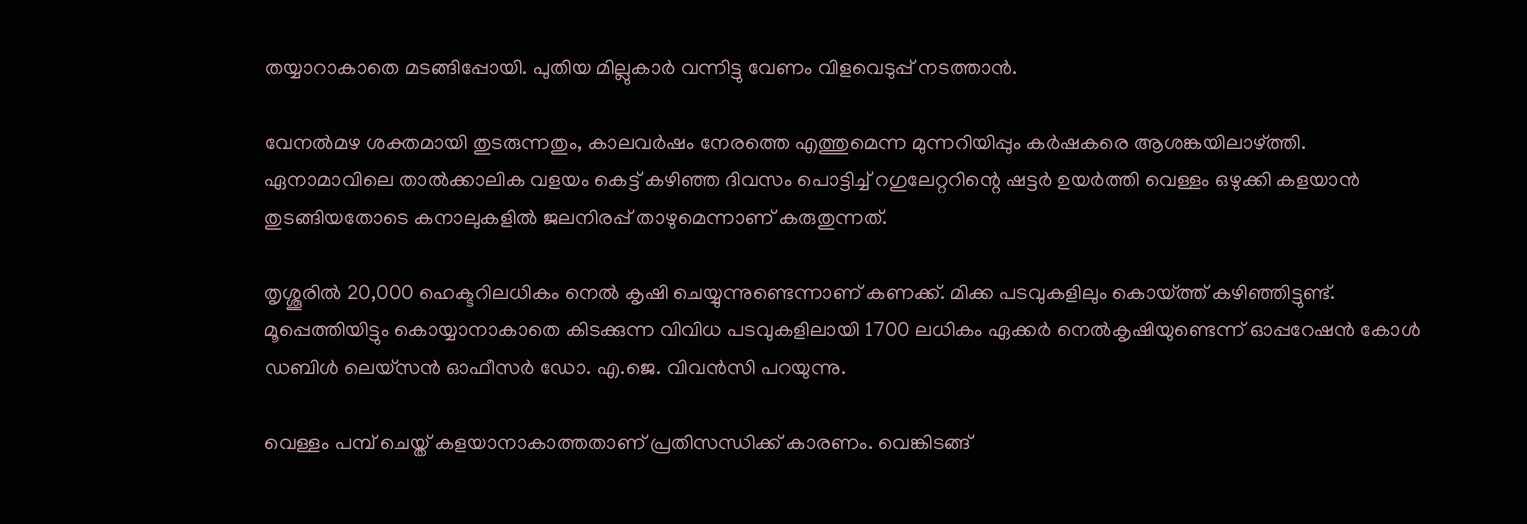തയ്യാറാകാതെ മടങ്ങിപ്പോയി. പുതിയ മില്ലുകാര്‍ വന്നിട്ടു വേണം വിളവെടുപ്പ് നടത്താന്‍.

വേനല്‍മഴ ശക്തമായി തുടരുന്നതും, കാലവര്‍ഷം നേരത്തെ എത്തുമെന്ന മുന്നറിയിപ്പും കര്‍ഷകരെ ആശങ്കയിലാഴ്‌ത്തി. ഏനാമാവിലെ താല്‍ക്കാലിക വളയം കെട്ട് കഴിഞ്ഞ ദിവസം പൊട്ടിച്ച് റഗുലേറ്ററിന്റെ ഷട്ടര്‍ ഉയര്‍ത്തി വെള്ളം ഒഴുക്കി കളയാന്‍ തുടങ്ങിയതോടെ കനാലുകളില്‍ ജലനിരപ്പ് താഴുമെന്നാണ് കരുതുന്നത്.

തൃശ്ശൂരില്‍ 20,000 ഹെക്ടറിലധികം നെല്‍ കൃഷി ചെയ്യുന്നുണ്ടെന്നാണ് കണക്ക്. മിക്ക പടവുകളിലും കൊയ്‌ത്ത് കഴിഞ്ഞിട്ടുണ്ട്. മൂപ്പെത്തിയിട്ടും കൊയ്യാനാകാതെ കിടക്കുന്ന വിവിധ പടവുകളിലായി 1700 ലധികം ഏക്കര്‍ നെല്‍കൃഷിയുണ്ടെന്ന് ഓപ്പറേഷന്‍ കോള്‍ ഡബിള്‍ ലെയ്‌സന്‍ ഓഫീസര്‍ ഡോ. എ.ജെ. വിവന്‍സി പറയുന്നു.

വെള്ളം പമ്പ് ചെയ്ത് കളയാനാകാത്തതാണ് പ്രതിസന്ധിക്ക് കാരണം. വെങ്കിടങ്ങ്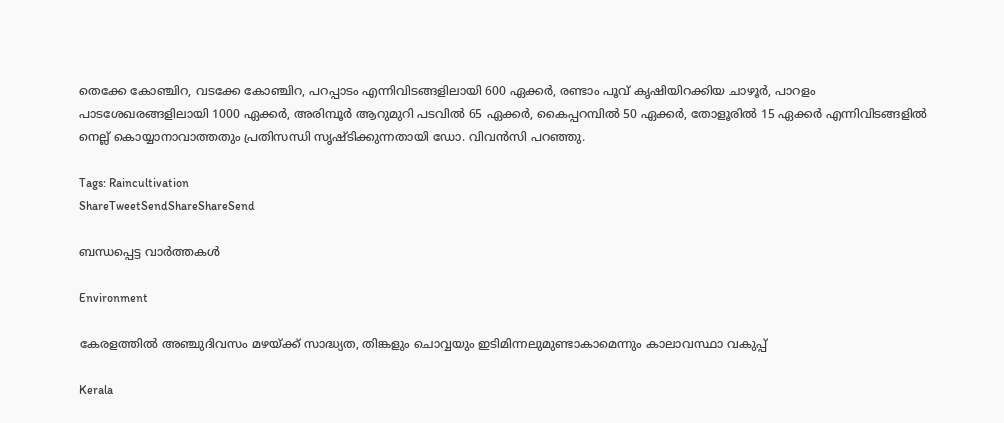തെക്കേ കോഞ്ചിറ, വടക്കേ കോഞ്ചിറ, പറപ്പാടം എന്നിവിടങ്ങളിലായി 600 ഏക്കര്‍, രണ്ടാം പൂവ് കൃഷിയിറക്കിയ ചാഴൂര്‍, പാറളം പാടശേഖരങ്ങളിലായി 1000 ഏക്കര്‍, അരിമ്പൂര്‍ ആറുമുറി പടവില്‍ 65 ഏക്കര്‍, കൈപ്പറമ്പില്‍ 50 ഏക്കര്‍, തോളൂരില്‍ 15 ഏക്കര്‍ എന്നിവിടങ്ങളില്‍ നെല്ല് കൊയ്യാനാവാത്തതും പ്രതിസന്ധി സൃഷ്ടിക്കുന്നതായി ഡോ. വിവന്‍സി പറഞ്ഞു.

Tags: Raincultivation
ShareTweetSendShareShareSend

ബന്ധപ്പെട്ട വാര്‍ത്തകള്‍

Environment

കേരളത്തില്‍ അഞ്ചുദിവസം മഴയ്‌ക്ക് സാദ്ധ്യത, തിങ്കളും ചൊവ്വയും ഇടിമിന്നലുമുണ്ടാകാമെന്നും കാലാവസ്ഥാ വകുപ്പ്

Kerala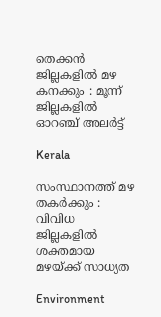തെക്കൻ ജില്ലകളിൽ മഴ കനക്കും : മൂന്ന് ജില്ലകളിൽ ഓറഞ്ച് അലർട്ട്

Kerala

സംസ്ഥാനത്ത് മഴ തകർക്കും : വിവിധ ജില്ലകളില്‍ ശക്തമായ മഴയ്‌ക്ക് സാധ്യത

Environment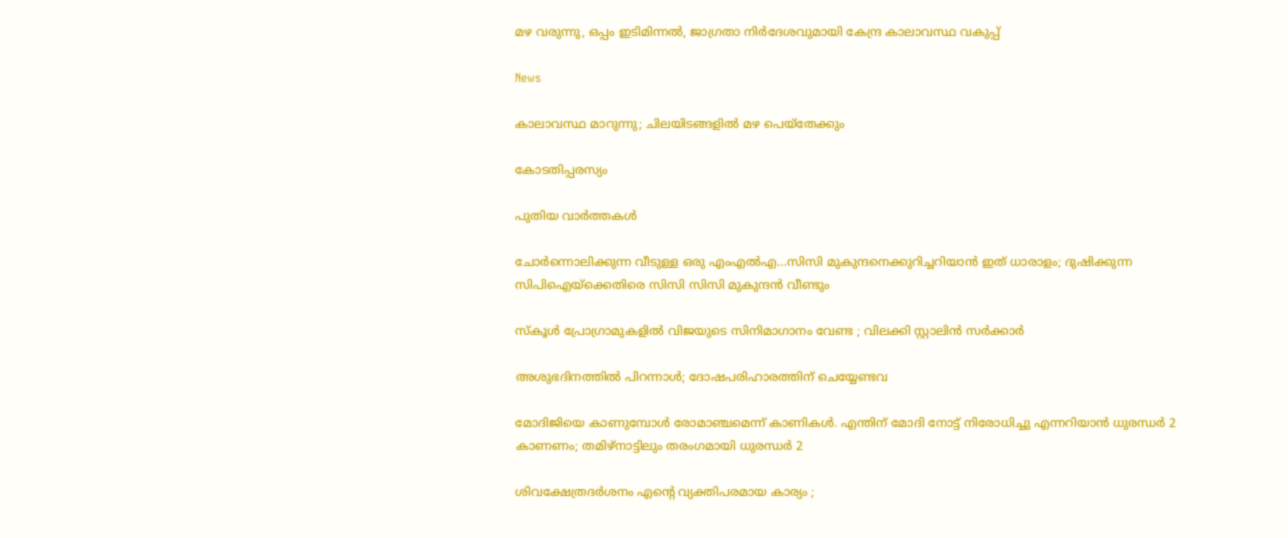മഴ വരുന്നു, ഒപ്പം ഇടിമിന്നല്‍, ജാഗ്രതാ നിര്‍ദേശവുമായി കേന്ദ്ര കാലാവസ്ഥ വകുപ്പ്

News

കാലാവസ്ഥ മാറുന്നു; ചിലയിടങ്ങളിൽ മഴ പെയ്തേക്കും

കോടതിപ്പരസ്യം

പുതിയ വാര്‍ത്തകള്‍

ചോര്‍ന്നൊലിക്കുന്ന വീടുള്ള ഒരു എംഎല്‍എ…സിസി മുകുന്ദനെക്കുറിച്ചറിയാന്‍ ഇത് ധാരാളം; ദുഷിക്കുന്ന സിപിഐയ്‌ക്കെതിരെ സിസി സിസി മുകുന്ദന്‍ വീണ്ടും

സ്കൂൾ പ്രോഗ്രാമുകളിൽ വിജയുടെ സിനിമാഗാനം വേണ്ട ; വിലക്കി സ്റ്റാലിൻ സർക്കാർ

അശുഭദിനത്തിൽ പിറന്നാൾ; ദോഷപരിഹാരത്തിന് ചെയ്യേണ്ടവ

മോദിജിയെ കാണുമ്പോള്‍ രോമാഞ്ചമെന്ന് കാണികള്‍. എന്തിന് മോദി നോട്ട് നിരോധിച്ചു എന്നറിയാന്‍ ധുരന്ധര്‍ 2 കാണണം; തമിഴ്നാട്ടിലും തരംഗമായി ധുരന്ധര്‍ 2

ശിവക്ഷേത്രദർശനം എന്റെ വ്യക്തിപരമായ കാര്യം ;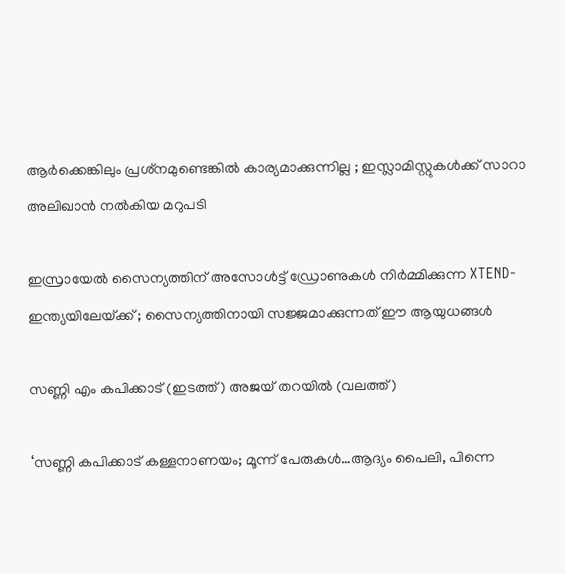ആർക്കെങ്കിലും പ്രശ്‌നമുണ്ടെങ്കിൽ കാര്യമാക്കുന്നില്ല ; ഇസ്ലാമിസ്റ്റുകൾക്ക് സാറാ അലിഖാൻ നൽകിയ മറുപടി

ഇസ്രായേൽ സൈന്യത്തിന് അസോൾട്ട് ഡ്രോണുകൾ നിർമ്മിക്കുന്ന XTEND- ഇന്ത്യയിലേയ്‌ക്ക് ; സൈന്യത്തിനായി സജ്ജമാക്കുന്നത് ഈ ആയുധങ്ങൾ

സണ്ണി എം കപിക്കാട് (ഇടത്ത്) അജയ് തറയില്‍ (വലത്ത്)

‘സണ്ണി കപിക്കാട് കള്ളനാണയം; മൂന്ന് പേരുകള്‍…ആദ്യം പൈലി, പിന്നെ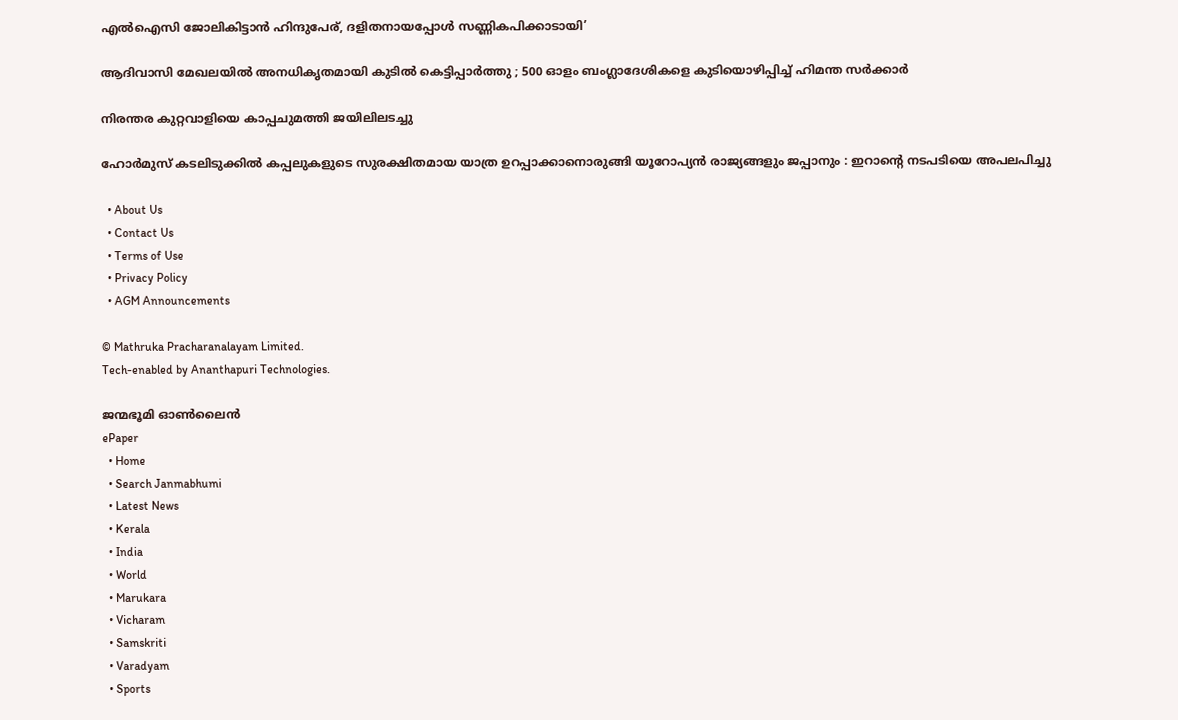എല്‍ഐസി ജോലികിട്ടാന്‍ ഹിന്ദുപേര്, ദളിതനായപ്പോള്‍ സണ്ണികപിക്കാടായി’

ആദിവാസി മേഖലയിൽ അനധികൃതമായി കുടിൽ കെട്ടിപ്പാർത്തു ; 500 ഓളം ബംഗ്ലാദേശികളെ കുടിയൊഴിപ്പിച്ച് ഹിമന്ത സർക്കാർ

നിരന്തര കുറ്റവാളിയെ കാപ്പചുമത്തി ജയിലിലടച്ചു

ഹോർമുസ് കടലിടുക്കിൽ കപ്പലുകളുടെ സുരക്ഷിതമായ യാത്ര ഉറപ്പാക്കാനൊരുങ്ങി യൂറോപ്യൻ രാജ്യങ്ങളും ജപ്പാനും : ഇറാന്റെ നടപടിയെ അപലപിച്ചു

  • About Us
  • Contact Us
  • Terms of Use
  • Privacy Policy
  • AGM Announcements

© Mathruka Pracharanalayam Limited.
Tech-enabled by Ananthapuri Technologies.

ജന്മഭൂമി ഓണ്‍ലൈന്‍
ePaper
  • Home
  • Search Janmabhumi
  • Latest News
  • Kerala
  • India
  • World
  • Marukara
  • Vicharam
  • Samskriti
  • Varadyam
  • Sports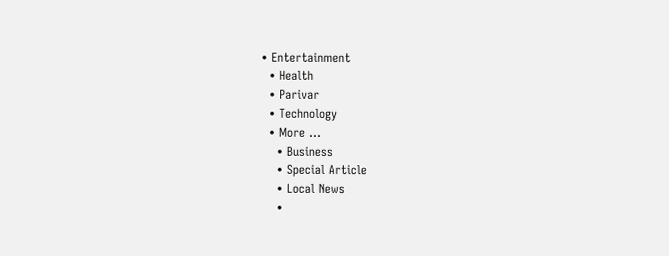• Entertainment
  • Health
  • Parivar
  • Technology
  • More …
    • Business
    • Special Article
    • Local News
    •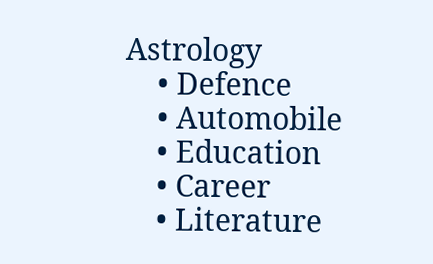Astrology
    • Defence
    • Automobile
    • Education
    • Career
    • Literature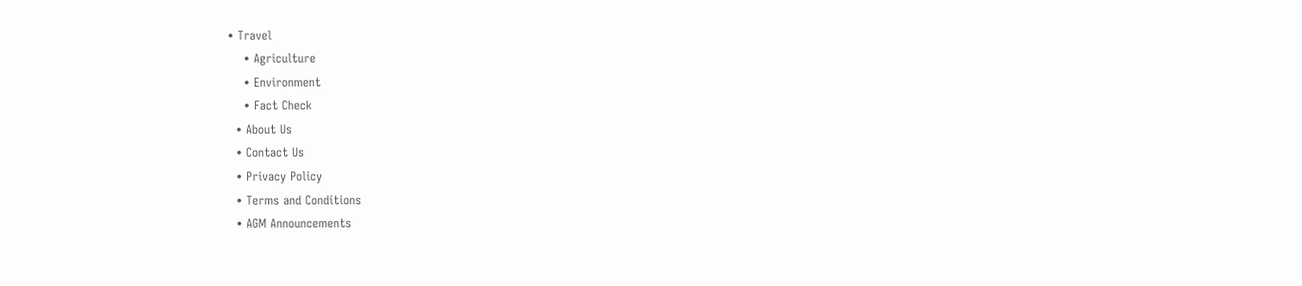• Travel
    • Agriculture
    • Environment
    • Fact Check
  • About Us
  • Contact Us
  • Privacy Policy
  • Terms and Conditions
  • AGM Announcements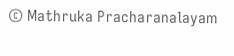© Mathruka Pracharanalayam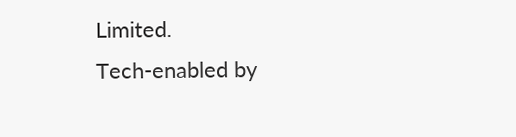Limited.
Tech-enabled by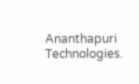Ananthapuri Technologies.